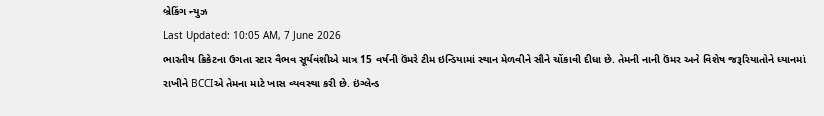બ્રેકિંગ ન્યુઝ
Last Updated: 10:05 AM, 7 June 2026
ભારતીય ક્રિકેટના ઉગતા સ્ટાર વૈભવ સૂર્યવંશીએ માત્ર 15 વર્ષની ઉંમરે ટીમ ઇન્ડિયામાં સ્થાન મેળવીને સૌને ચોંકાવી દીધા છે. તેમની નાની ઉંમર અને વિશેષ જરૂરિયાતોને ધ્યાનમાં રાખીને BCCIએ તેમના માટે ખાસ વ્યવસ્થા કરી છે. ઇંગ્લેન્ડ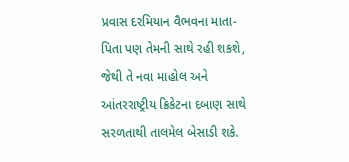પ્રવાસ દરમિયાન વૈભવના માતા-પિતા પણ તેમની સાથે રહી શકશે, જેથી તે નવા માહોલ અને આંતરરાષ્ટ્રીય ક્રિકેટના દબાણ સાથે સરળતાથી તાલમેલ બેસાડી શકે.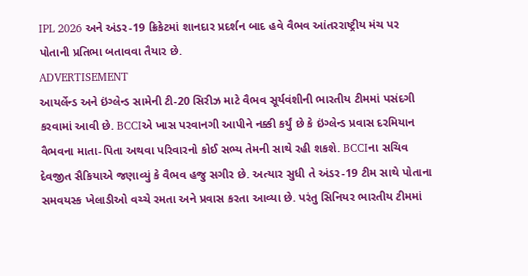IPL 2026 અને અંડર-19 ક્રિકેટમાં શાનદાર પ્રદર્શન બાદ હવે વૈભવ આંતરરાષ્ટ્રીય મંચ પર પોતાની પ્રતિભા બતાવવા તૈયાર છે.
ADVERTISEMENT
આયર્લેન્ડ અને ઇંગ્લેન્ડ સામેની ટી-20 સિરીઝ માટે વૈભવ સૂર્યવંશીની ભારતીય ટીમમાં પસંદગી કરવામાં આવી છે. BCCIએ ખાસ પરવાનગી આપીને નક્કી કર્યું છે કે ઇંગ્લેન્ડ પ્રવાસ દરમિયાન વૈભવના માતા-પિતા અથવા પરિવારનો કોઈ સભ્ય તેમની સાથે રહી શકશે. BCCIના સચિવ દેવજીત સૈકિયાએ જણાવ્યું કે વૈભવ હજુ સગીર છે. અત્યાર સુધી તે અંડર-19 ટીમ સાથે પોતાના સમવયસ્ક ખેલાડીઓ વચ્ચે રમતા અને પ્રવાસ કરતા આવ્યા છે. પરંતુ સિનિયર ભારતીય ટીમમાં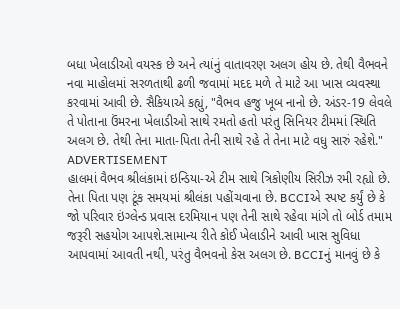બધા ખેલાડીઓ વયસ્ક છે અને ત્યાંનું વાતાવરણ અલગ હોય છે. તેથી વૈભવને નવા માહોલમાં સરળતાથી ઢળી જવામાં મદદ મળે તે માટે આ ખાસ વ્યવસ્થા કરવામાં આવી છે. સૈકિયાએ કહ્યું, "વૈભવ હજુ ખૂબ નાનો છે. અંડર-19 લેવલે તે પોતાના ઉંમરના ખેલાડીઓ સાથે રમતો હતો પરંતુ સિનિયર ટીમમાં સ્થિતિ અલગ છે. તેથી તેના માતા-પિતા તેની સાથે રહે તે તેના માટે વધુ સારું રહેશે."
ADVERTISEMENT
હાલમાં વૈભવ શ્રીલંકામાં ઇન્ડિયા-એ ટીમ સાથે ત્રિકોણીય સિરીઝ રમી રહ્યો છે. તેના પિતા પણ ટૂંક સમયમાં શ્રીલંકા પહોંચવાના છે. BCCIએ સ્પષ્ટ કર્યું છે કે જો પરિવાર ઇંગ્લેન્ડ પ્રવાસ દરમિયાન પણ તેની સાથે રહેવા માંગે તો બોર્ડ તમામ જરૂરી સહયોગ આપશે.સામાન્ય રીતે કોઈ ખેલાડીને આવી ખાસ સુવિધા આપવામાં આવતી નથી, પરંતુ વૈભવનો કેસ અલગ છે. BCCIનું માનવું છે કે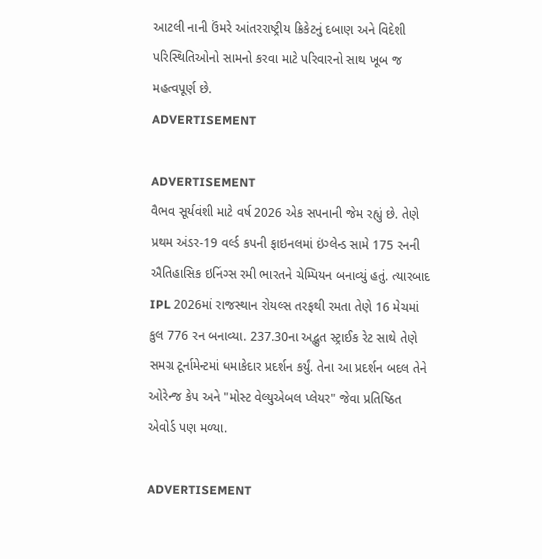આટલી નાની ઉંમરે આંતરરાષ્ટ્રીય ક્રિકેટનું દબાણ અને વિદેશી પરિસ્થિતિઓનો સામનો કરવા માટે પરિવારનો સાથ ખૂબ જ મહત્વપૂર્ણ છે.
ADVERTISEMENT

ADVERTISEMENT
વૈભવ સૂર્યવંશી માટે વર્ષ 2026 એક સપનાની જેમ રહ્યું છે. તેણે પ્રથમ અંડર-19 વર્લ્ડ કપની ફાઇનલમાં ઇંગ્લેન્ડ સામે 175 રનની ઐતિહાસિક ઇનિંગ્સ રમી ભારતને ચેમ્પિયન બનાવ્યું હતું. ત્યારબાદ IPL 2026માં રાજસ્થાન રોયલ્સ તરફથી રમતા તેણે 16 મેચમાં કુલ 776 રન બનાવ્યા. 237.30ના અદ્ભુત સ્ટ્રાઈક રેટ સાથે તેણે સમગ્ર ટૂર્નામેન્ટમાં ધમાકેદાર પ્રદર્શન કર્યું. તેના આ પ્રદર્શન બદલ તેને ઓરેન્જ કેપ અને "મોસ્ટ વેલ્યુએબલ પ્લેયર" જેવા પ્રતિષ્ઠિત એવોર્ડ પણ મળ્યા.

ADVERTISEMENT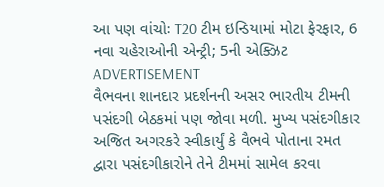આ પણ વાંચોઃ T20 ટીમ ઇન્ડિયામાં મોટા ફેરફાર, 6 નવા ચહેરાઓની એન્ટ્રી; 5ની એક્ઝિટ
ADVERTISEMENT
વૈભવના શાનદાર પ્રદર્શનની અસર ભારતીય ટીમની પસંદગી બેઠકમાં પણ જોવા મળી. મુખ્ય પસંદગીકાર અજિત અગરકરે સ્વીકાર્યું કે વૈભવે પોતાના રમત દ્વારા પસંદગીકારોને તેને ટીમમાં સામેલ કરવા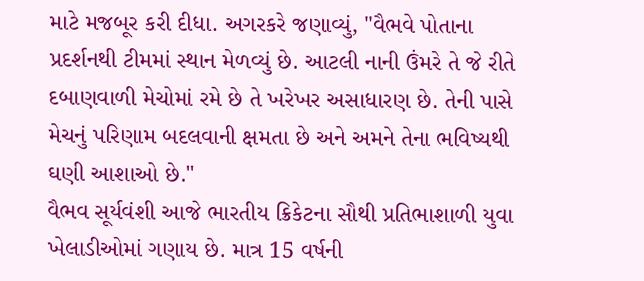માટે મજબૂર કરી દીધા. અગરકરે જણાવ્યું, "વૈભવે પોતાના પ્રદર્શનથી ટીમમાં સ્થાન મેળવ્યું છે. આટલી નાની ઉંમરે તે જે રીતે દબાણવાળી મેચોમાં રમે છે તે ખરેખર અસાધારણ છે. તેની પાસે મેચનું પરિણામ બદલવાની ક્ષમતા છે અને અમને તેના ભવિષ્યથી ઘણી આશાઓ છે."
વૈભવ સૂર્યવંશી આજે ભારતીય ક્રિકેટના સૌથી પ્રતિભાશાળી યુવા ખેલાડીઓમાં ગણાય છે. માત્ર 15 વર્ષની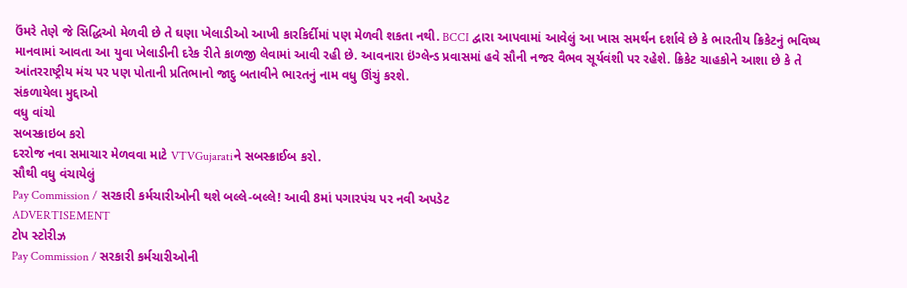ઉંમરે તેણે જે સિદ્ધિઓ મેળવી છે તે ઘણા ખેલાડીઓ આખી કારકિર્દીમાં પણ મેળવી શકતા નથી. BCCI દ્વારા આપવામાં આવેલું આ ખાસ સમર્થન દર્શાવે છે કે ભારતીય ક્રિકેટનું ભવિષ્ય માનવામાં આવતા આ યુવા ખેલાડીની દરેક રીતે કાળજી લેવામાં આવી રહી છે. આવનારા ઇંગ્લેન્ડ પ્રવાસમાં હવે સૌની નજર વૈભવ સૂર્યવંશી પર રહેશે. ક્રિકેટ ચાહકોને આશા છે કે તે આંતરરાષ્ટ્રીય મંચ પર પણ પોતાની પ્રતિભાનો જાદુ બતાવીને ભારતનું નામ વધુ ઊંચું કરશે.
સંકળાયેલા મુદ્દાઓ
વધુ વાંચો
સબસ્ક્રાઇબ કરો
દરરોજ નવા સમાચાર મેળવવા માટે VTVGujaratiને સબસ્ક્રાઈબ કરો.
સૌથી વધુ વંચાયેલું
Pay Commission / સરકારી કર્મચારીઓની થશે બલ્લે-બલ્લે! આવી 8માં પગારપંચ પર નવી અપડેટ
ADVERTISEMENT
ટોપ સ્ટોરીઝ
Pay Commission / સરકારી કર્મચારીઓની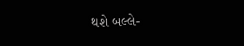થશે બલ્લે-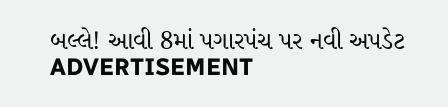બલ્લે! આવી 8માં પગારપંચ પર નવી અપડેટ
ADVERTISEMENT